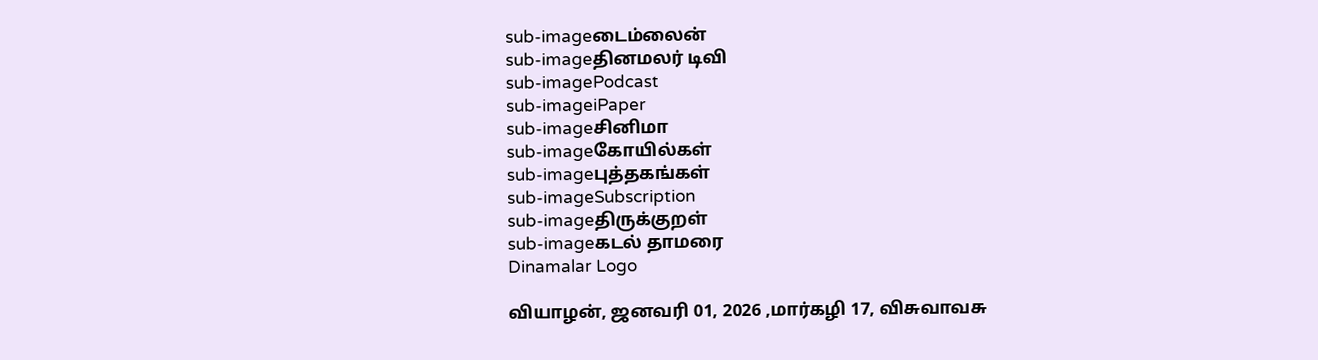sub-imageடைம்லைன்
sub-imageதினமலர் டிவி
sub-imagePodcast
sub-imageiPaper
sub-imageசினிமா
sub-imageகோயில்கள்
sub-imageபுத்தகங்கள்
sub-imageSubscription
sub-imageதிருக்குறள்
sub-imageகடல் தாமரை
Dinamalar Logo

வியாழன், ஜனவரி 01, 2026 ,மார்கழி 17, விசுவாவசு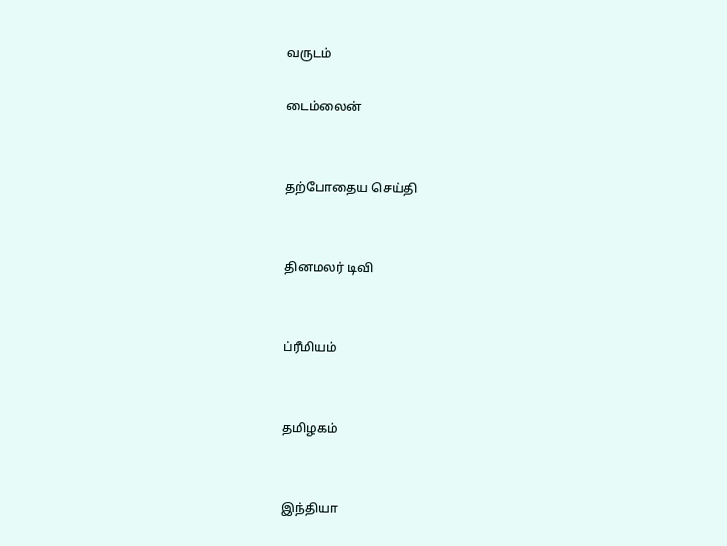வருடம்

டைம்லைன்


தற்போதைய செய்தி


தினமலர் டிவி


ப்ரீமியம்


தமிழகம்


இந்தியா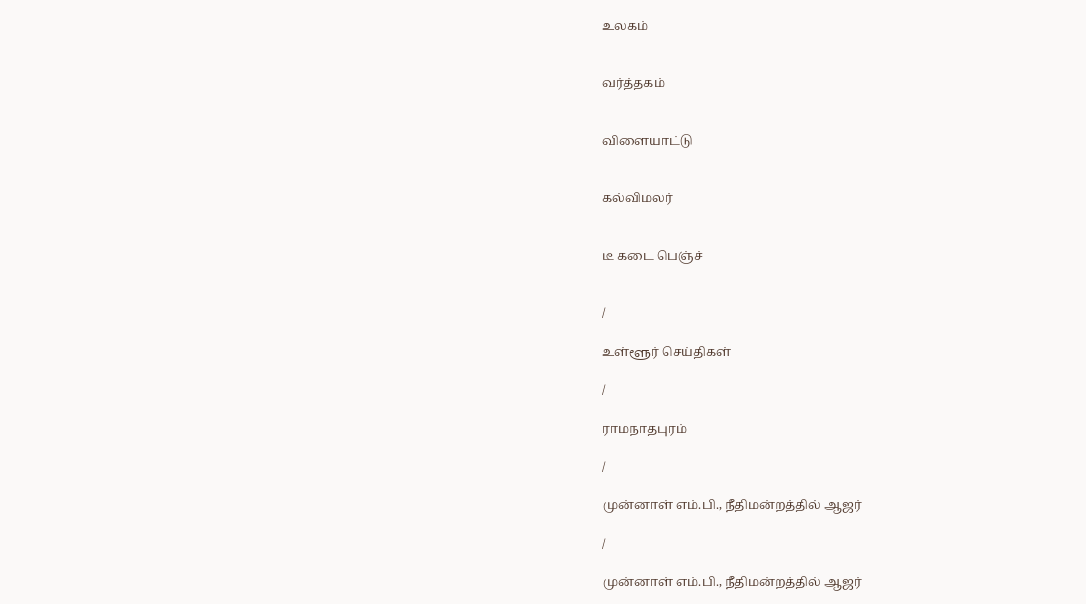உலகம்


வர்த்தகம்


விளையாட்டு


கல்விமலர்


டீ கடை பெஞ்ச்


/

உள்ளூர் செய்திகள்

/

ராமநாதபுரம்

/

முன்னாள் எம்.பி., நீதிமன்றத்தில் ஆஜர்

/

முன்னாள் எம்.பி., நீதிமன்றத்தில் ஆஜர்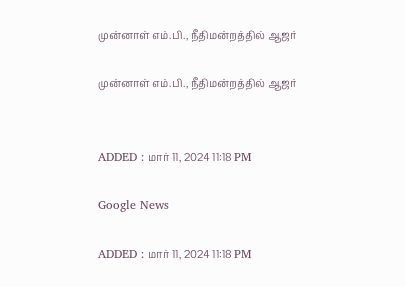முன்னாள் எம்.பி., நீதிமன்றத்தில் ஆஜர்

முன்னாள் எம்.பி., நீதிமன்றத்தில் ஆஜர்


ADDED : மார் 11, 2024 11:18 PM

Google News

ADDED : மார் 11, 2024 11:18 PM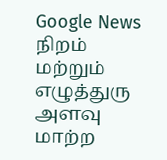Google News
நிறம் மற்றும் எழுத்துரு அளவு மாற்ற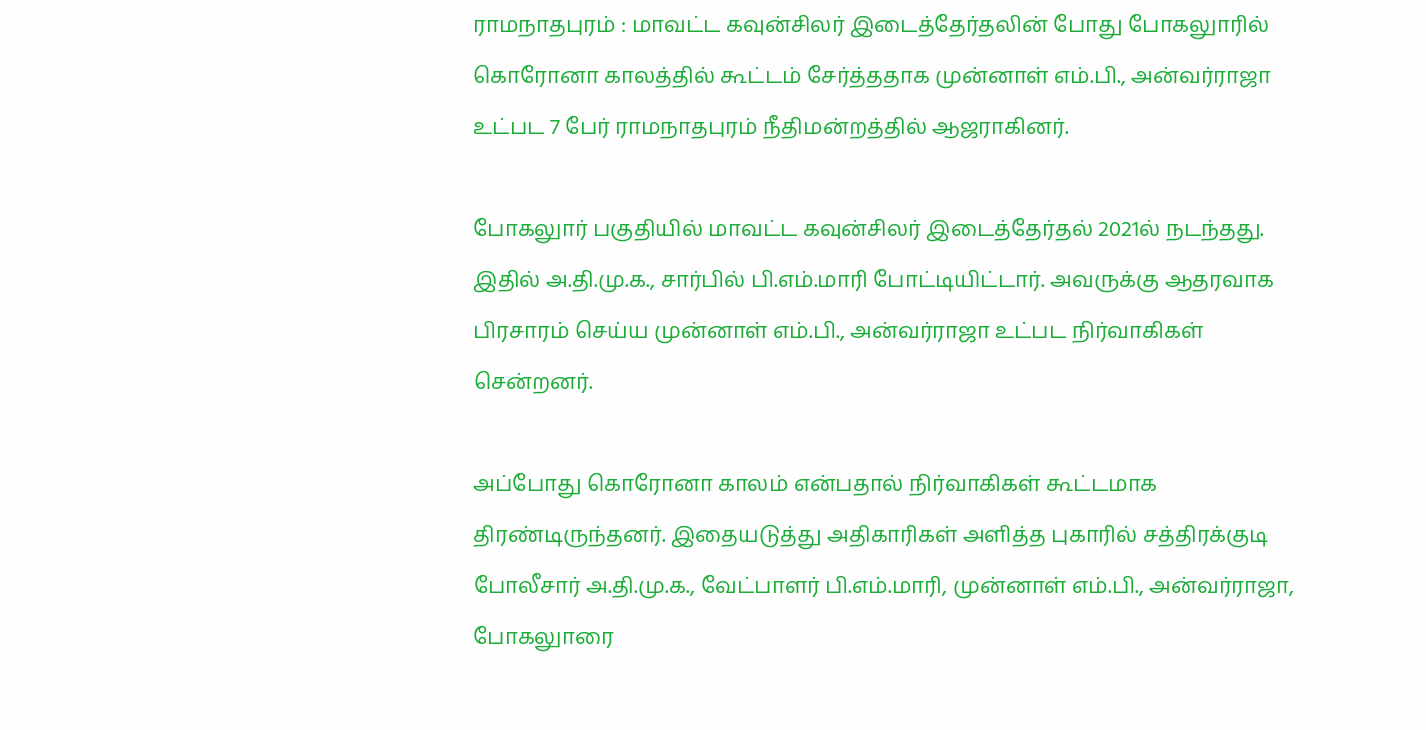ராமநாதபுரம் : மாவட்ட கவுன்சிலர் இடைத்தேர்தலின் போது போகலுாரில் கொரோனா காலத்தில் கூட்டம் சேர்த்ததாக முன்னாள் எம்.பி., அன்வர்ராஜா உட்பட 7 பேர் ராமநாதபுரம் நீதிமன்றத்தில் ஆஜராகினர்.

போகலுார் பகுதியில் மாவட்ட கவுன்சிலர் இடைத்தேர்தல் 2021ல் நடந்தது. இதில் அ.தி.மு.க., சார்பில் பி.எம்.மாரி போட்டியிட்டார். அவருக்கு ஆதரவாக பிரசாரம் செய்ய முன்னாள் எம்.பி., அன்வர்ராஜா உட்பட நிர்வாகிகள் சென்றனர்.

அப்போது கொரோனா காலம் என்பதால் நிர்வாகிகள் கூட்டமாக திரண்டிருந்தனர். இதையடுத்து அதிகாரிகள் அளித்த புகாரில் சத்திரக்குடி போலீசார் அ.தி.மு.க., வேட்பாளர் பி.எம்.மாரி, முன்னாள் எம்.பி., அன்வர்ராஜா, போகலுாரை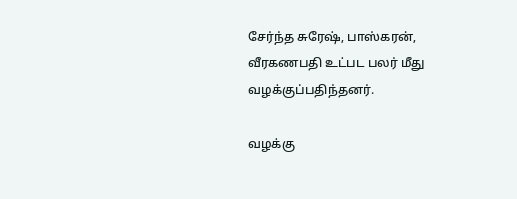சேர்ந்த சுரேஷ், பாஸ்கரன், வீரகணபதி உட்பட பலர் மீது வழக்குப்பதிந்தனர்.

வழக்கு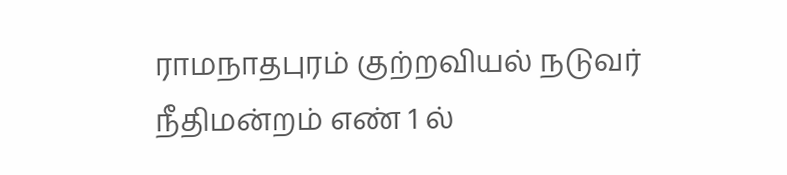ராமநாதபுரம் குற்றவியல் நடுவர் நீதிமன்றம் எண் 1 ல்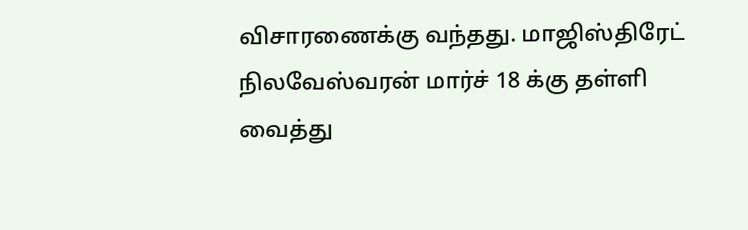விசாரணைக்கு வந்தது. மாஜிஸ்திரேட் நிலவேஸ்வரன் மார்ச் 18 க்கு தள்ளி வைத்து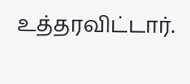உத்தரவிட்டார்.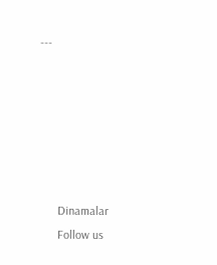---






      Dinamalar
      Follow us